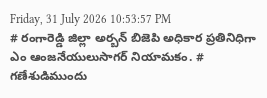Friday, 31 July 2026 10:53:57 PM
# రంగారెడ్డి జిల్లా అర్బన్ బిజెపి అధికార ప్రతినిధిగా ఎం ఆంజనేయులుసాగర్ నియామకం. # గణేశుడిముందు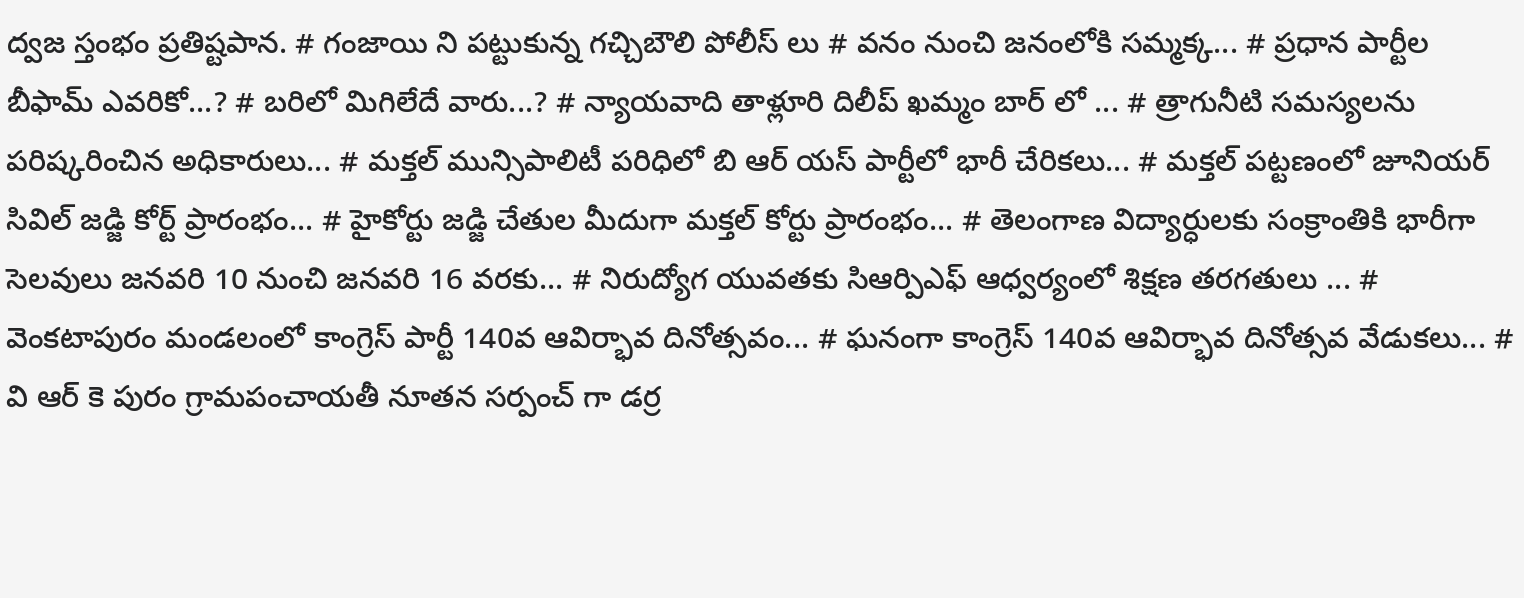ద్వజ స్తంభం ప్రతిష్టపాన. # గంజాయి ని పట్టుకున్న గచ్చిబౌలి పోలీస్ లు # వనం నుంచి జనంలోకి సమ్మక్క... # ప్రధాన పార్టీల బీఫామ్ ఎవరికో...? # బరిలో మిగిలేదే వారు...? # న్యాయవాది తాళ్లూరి దిలీప్ ఖమ్మం బార్ లో ... # త్రాగునీటి సమస్యలను పరిష్కరించిన అధికారులు... # మక్తల్ మున్సిపాలిటీ పరిధిలో బి ఆర్ యస్ పార్టీలో భారీ చేరికలు... # మక్తల్ పట్టణంలో జూనియర్ సివిల్ జడ్జి కోర్ట్ ప్రారంభం... # హైకోర్టు జడ్జి చేతుల మీదుగా మక్తల్ కోర్టు ప్రారంభం... # తెలంగాణ విద్యార్ధులకు సంక్రాంతికి భారీగా సెలవులు జనవరి 10 నుంచి జనవరి 16 వరకు... # నిరుద్యోగ యువతకు సిఆర్పిఎఫ్ ఆధ్వర్యంలో శిక్షణ తరగతులు ... # వెంకటాపురం మండలంలో కాంగ్రెస్ పార్టీ 140వ ఆవిర్భావ దినోత్సవం... # ఘనంగా కాంగ్రెస్ 140వ ఆవిర్భావ దినోత్సవ వేడుకలు... # వి ఆర్ కె పురం గ్రామపంచాయతీ నూతన సర్పంచ్ గా డర్ర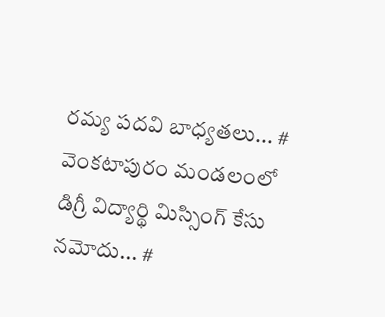రమ్య పదవి బాధ్యతలు... # వెంకటాపురం మండలంలో డిగ్రీ విద్యార్థి మిస్సింగ్ కేసు నమోదు... #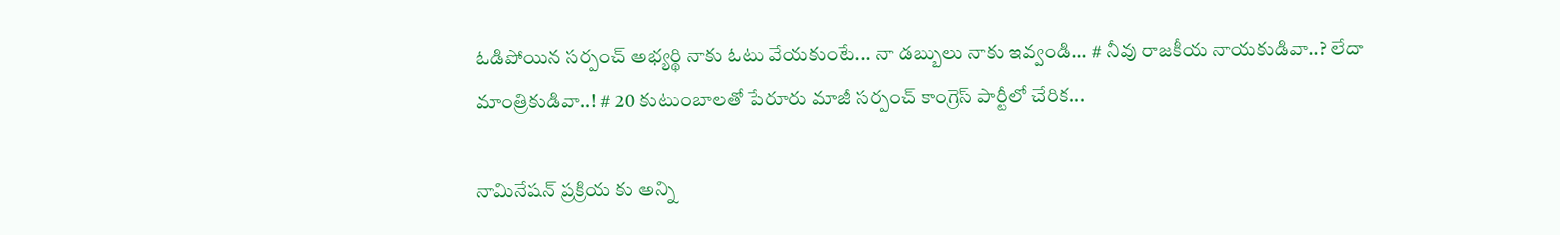ఓడిపోయిన సర్పంచ్ అభ్యర్థి నాకు ఓటు వేయకుంటే... నా డబ్బులు నాకు ఇవ్వండి... # నీవు రాజకీయ నాయకుడివా..? లేదా మాంత్రికుడివా..! # 20 కుటుంబాలతో పేరూరు మాజీ సర్పంచ్ కాంగ్రెస్ పార్టీలో చేరిక...

నామినేషన్ ప్రక్రియ కు అన్ని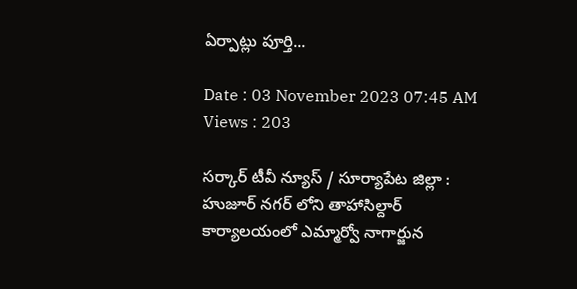ఏర్పాట్లు పూర్తి...

Date : 03 November 2023 07:45 AM Views : 203

సర్కార్ టీవీ న్యూస్ / సూర్యాపేట జిల్లా : హుజూర్ నగర్ లోని తాహాసిల్దార్ కార్యాలయంలో ఎమ్మార్వో నాగార్జున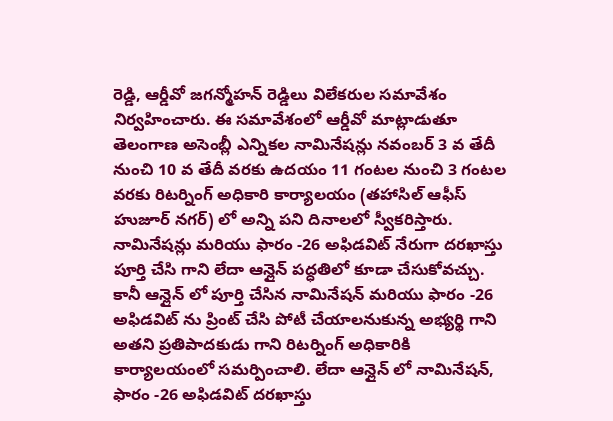రెడ్డి, ఆర్డీవో జగన్మోహన్ రెడ్డిలు విలేకరుల సమావేశం నిర్వహించారు. ఈ సమావేశంలో ఆర్డీవో మాట్లాడుతూ తెలంగాణ అసెంబ్లీ ఎన్నికల నామినేషన్లు నవంబర్ 3 వ తేదీ నుంచి 10 వ తేదీ వరకు ఉదయం 11 గంటల నుంచి 3 గంటల వరకు రిటర్నింగ్ అధికారి కార్యాలయం (తహాసిల్ ఆఫీస్ హుజూర్ నగర్) లో అన్ని పని దినాలలో స్వీకరిస్తారు. నామినేషన్లు మరియు ఫారం -26 అఫిడవిట్ నేరుగా దరఖాస్తు పూర్తి చేసి గాని లేదా ఆన్లైన్ పద్ధతిలో కూడా చేసుకోవచ్చు. కానీ ఆన్లైన్ లో పూర్తి చేసిన నామినేషన్ మరియు ఫారం -26 అఫిడవిట్ ను ప్రింట్ చేసి పోటీ చేయాలనుకున్న అభ్యర్థి గాని అతని ప్రతిపాదకుడు గాని రిటర్నింగ్ అధికారికి కార్యాలయంలో సమర్పించాలి. లేదా ఆన్లైన్ లో నామినేషన్, ఫారం -26 అఫిడవిట్ దరఖాస్తు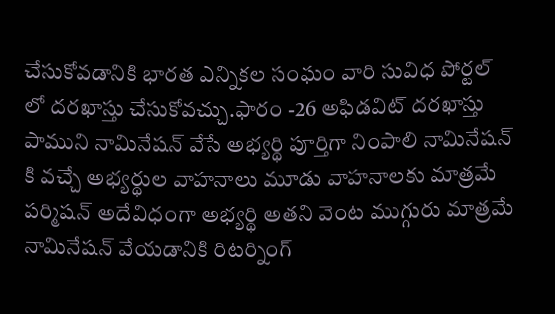చేసుకోవడానికి భారత ఎన్నికల సంఘం వారి సువిధ పోర్టల్ లో దరఖాస్తు చేసుకోవచ్చు.ఫారం -26 అఫిడవిట్ దరఖాస్తు పాముని నామినేషన్ వేసే అభ్యర్థి పూర్తిగా నింపాలి నామినేషన్ కి వచ్చే అభ్యర్థుల వాహనాలు మూడు వాహనాలకు మాత్రమే పర్మిషన్ అదేవిధంగా అభ్యర్థి అతని వెంట ముగ్గురు మాత్రమే నామినేషన్ వేయడానికి రిటర్నింగ్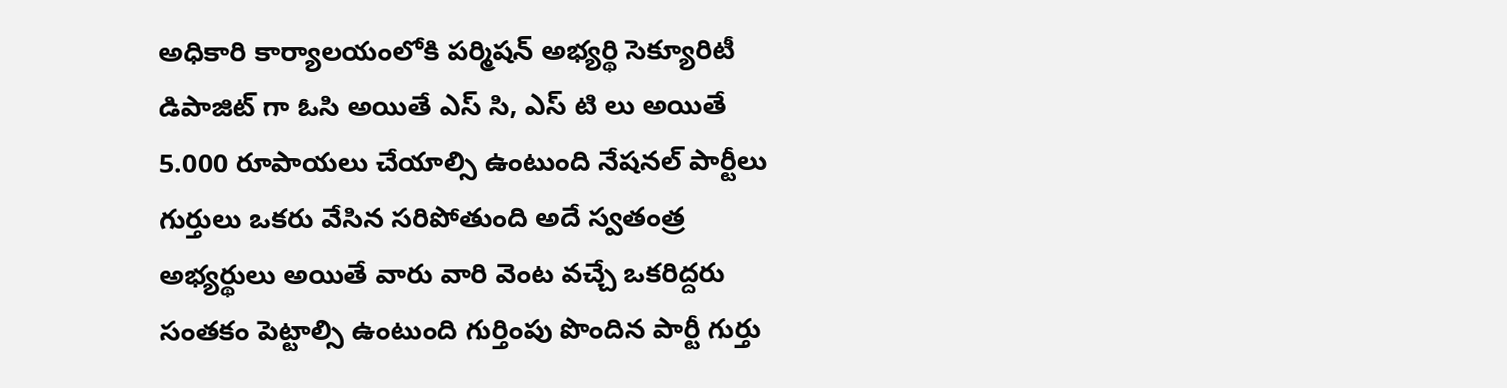అధికారి కార్యాలయంలోకి పర్మిషన్ అభ్యర్థి సెక్యూరిటీ డిపాజిట్ గా ఓసి అయితే ఎస్ సి, ఎస్ టి లు అయితే 5.000 రూపాయలు చేయాల్సి ఉంటుంది నేషనల్ పార్టీలు గుర్తులు ఒకరు వేసిన సరిపోతుంది అదే స్వతంత్ర అభ్యర్థులు అయితే వారు వారి వెంట వచ్చే ఒకరిద్దరు సంతకం పెట్టాల్సి ఉంటుంది గుర్తింపు పొందిన పార్టీ గుర్తు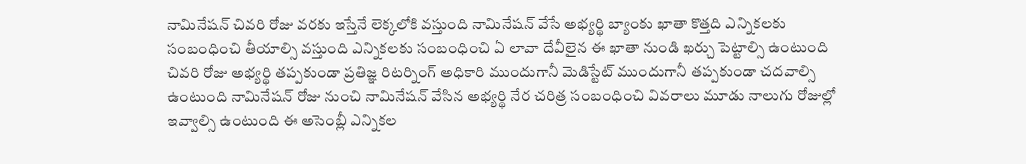నామినేషన్ చివరి రోజు వరకు ఇస్తేనే లెక్కలోకి వస్తుంది నామినేషన్ వేసే అభ్యర్థి బ్యాంకు ఖాతా కొత్తది ఎన్నికలకు సంబంధించి తీయాల్సి వస్తుంది ఎన్నికలకు సంబంధించి ఏ లావా దేవీలైన ఈ ఖాతా నుండి ఖర్చు పెట్టాల్సి ఉంటుంది చివరి రోజు అభ్యర్థి తప్పకుండా ప్రతిజ్ఞ రిటర్నింగ్ అధికారి ముందుగానీ మెడిస్టేట్ ముందుగానీ తప్పకుండా చదవాల్సి ఉంటుంది నామినేషన్ రోజు నుంచి నామినేషన్ వేసిన అభ్యర్థి నేర చరిత్ర సంబంధించి వివరాలు మూడు నాలుగు రోజుల్లో ఇవ్వాల్సి ఉంటుంది ఈ అసెంబ్లీ ఎన్నికల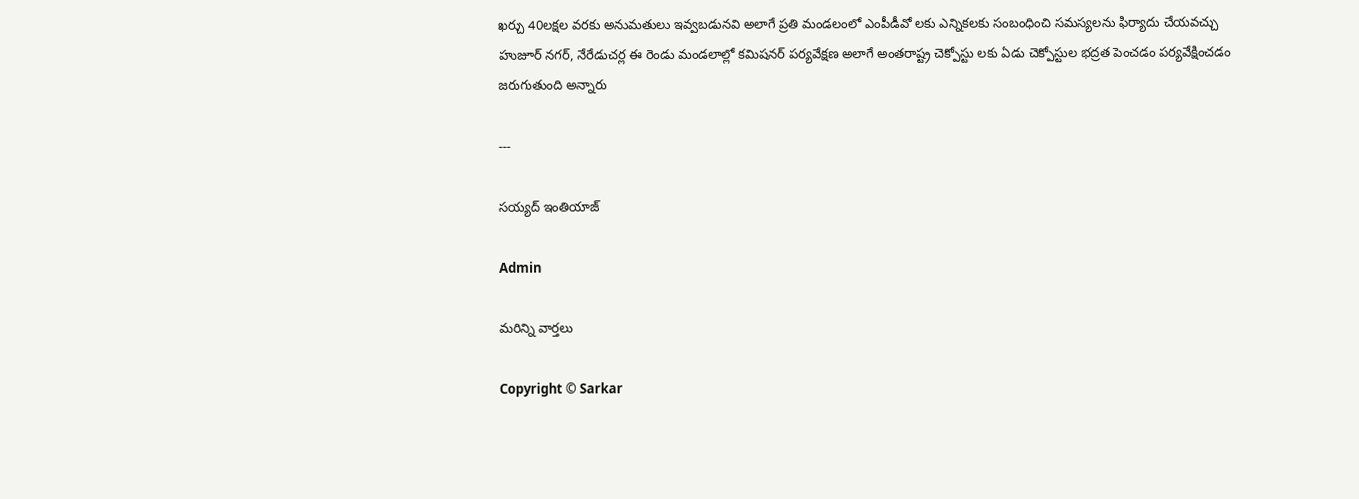ఖర్చు 40లక్షల వరకు అనుమతులు ఇవ్వబడునవి అలాగే ప్రతి మండలంలో ఎంపీడీవో లకు ఎన్నికలకు సంబంధించి సమస్యలను ఫిర్యాదు చేయవచ్చు హుజూర్ నగర్, నేరేడుచర్ల ఈ రెండు మండలాల్లో కమిషనర్ పర్యవేక్షణ అలాగే అంతరాష్ట్ర చెక్పోస్టు లకు ఏడు చెక్పోస్టుల భద్రత పెంచడం పర్యవేక్షించడం జరుగుతుంది అన్నారు

---

సయ్యద్ ఇంతియాజ్

Admin

మరిన్ని వార్తలు

Copyright © Sarkar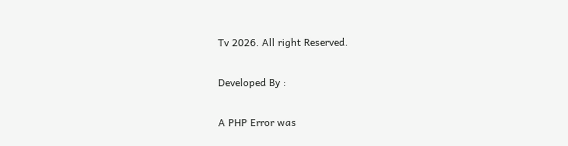Tv 2026. All right Reserved.

Developed By :

A PHP Error was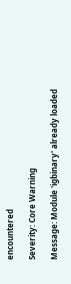encountered

Severity: Core Warning

Message: Module 'igbinary' already loaded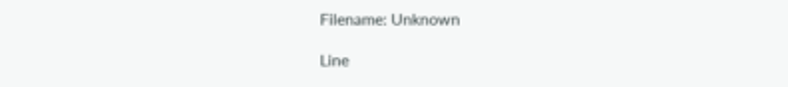Filename: Unknown

Line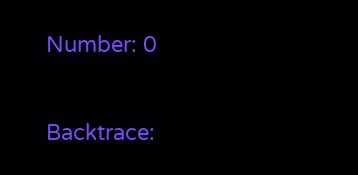Number: 0

Backtrace: